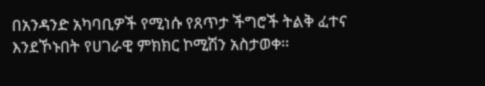በአንዳንድ አካባቢዎች የሚነሱ የጸጥታ ችግሮች ትልቅ ፈተና እንደኾኑበት የሀገራዊ ምክክር ኮሚሽን አስታወቀ፡፡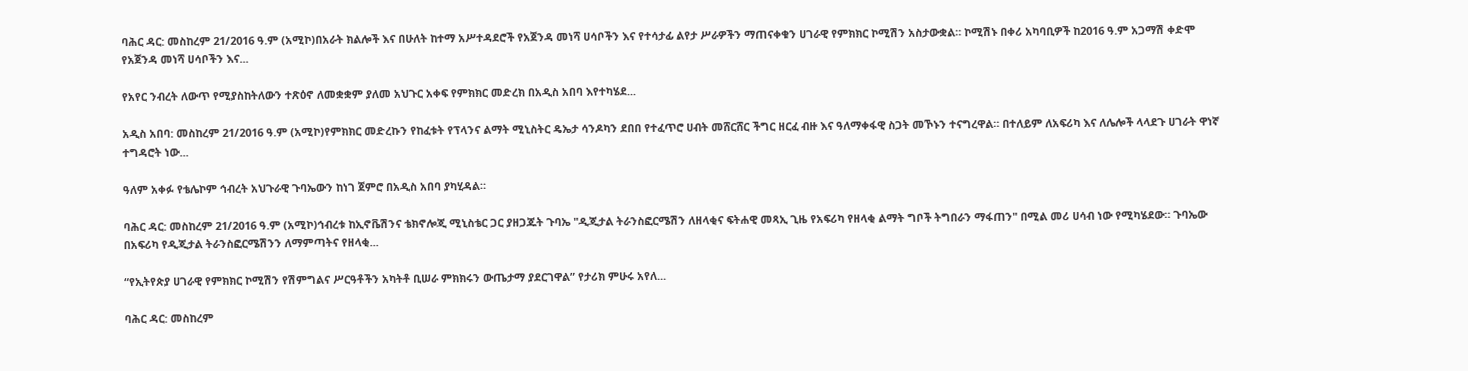ባሕር ዳር: መስከረም 21/2016 ዓ.ም (አሚኮ)በአራት ክልሎች እና በሁለት ከተማ አሥተዳደሮች የአጀንዳ መነሻ ሀሳቦችን እና የተሳታፊ ልየታ ሥራዎችን ማጠናቀቁን ሀገራዊ የምክክር ኮሚሽን አስታውቋል። ኮሚሽኑ በቀሪ አካባቢዎች ከ2016 ዓ.ም አጋማሽ ቀድሞ የአጀንዳ መነሻ ሀሳቦችን እና...

የአየር ንብረት ለውጥ የሚያስከትለውን ተጽዕኖ ለመቋቋም ያለመ አህጉር አቀፍ የምክክር መድረክ በአዲስ አበባ እየተካሄደ...

አዲስ አበባ: መስከረም 21/2016 ዓ.ም (አሚኮ)የምክክር መድረኩን የከፈቱት የፕላንና ልማት ሚኒስትር ዴኤታ ሳንዶካን ደበበ የተፈጥሮ ሀብት መሸርሸር ችግር ዘርፈ ብዙ እና ዓለማቀፋዊ ስጋት መኾኑን ተናግረዋል። በተለይም ለአፍሪካ እና ለሌሎች ላላደጉ ሀገራት ዋነኛ ተግዳሮት ነው...

ዓለም አቀፉ የቴሌኮም ኅብረት አህጉራዊ ጉባኤውን ከነገ ጀምሮ በአዲስ አበባ ያካሂዳል።

ባሕር ዳር: መስከረም 21/2016 ዓ.ም (አሚኮ)ኅብረቱ ከኢኖቬሽንና ቴክኖሎጂ ሚኒስቴር ጋር ያዘጋጁት ጉባኤ "ዲጂታል ትራንስፎርሜሽን ለዘላቂና ፍትሐዊ መጻኢ ጊዜ የአፍሪካ የዘላቂ ልማት ግቦች ትግበራን ማፋጠን" በሚል መሪ ሀሳብ ነው የሚካሄደው። ጉባኤው በአፍሪካ የዲጂታል ትራንስፎርሜሽንን ለማምጣትና የዘላቂ...

“የኢትየጵያ ሀገራዊ የምክክር ኮሚሽን የሽምግልና ሥርዓቶችን አካትቶ ቢሠራ ምክክሩን ውጤታማ ያደርገዋል” የታሪክ ምሁሩ አየለ...

ባሕር ዳር: መስከረም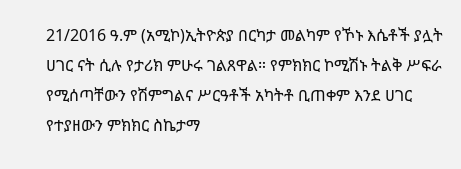21/2016 ዓ.ም (አሚኮ)ኢትዮጵያ በርካታ መልካም የኾኑ እሴቶች ያሏት ሀገር ናት ሲሉ የታሪክ ምሁሩ ገልጸዋል። የምክክር ኮሚሽኑ ትልቅ ሥፍራ የሚሰጣቸውን የሽምግልና ሥርዓቶች አካትቶ ቢጠቀም እንደ ሀገር የተያዘውን ምክክር ስኬታማ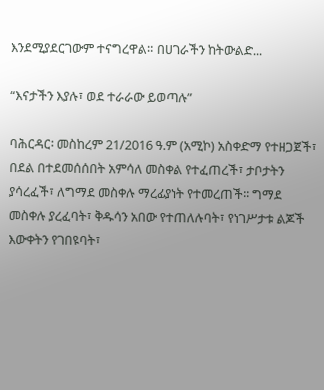እንደሚያደርገውም ተናግረዋል። በሀገራችን ከትውልድ...

“እናታችን እያሉ፣ ወደ ተራራው ይወጣሉ”

ባሕርዳር፡ መስከረም 21/2016 ዓ.ም (አሚኮ) አስቀድማ የተዘጋጀች፣ በደል በተደመሰሰበት አምሳለ መስቀል የተፈጠረች፣ ታቦታትን ያሳረፈች፣ ለግማደ መስቀሉ ማረፊያነት የተመረጠች፡፡ ግማደ መስቀሉ ያረፈባት፣ ቅዱሳን አበው የተጠለሉባት፣ የነገሥታቱ ልጆች እውቀትን የገበዩባት፣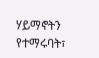ሃይማኖትን የተማሩባት፣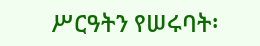ሥርዓትን የሠሩባት፡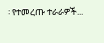፡ የተመረጡ ተራራዎች...